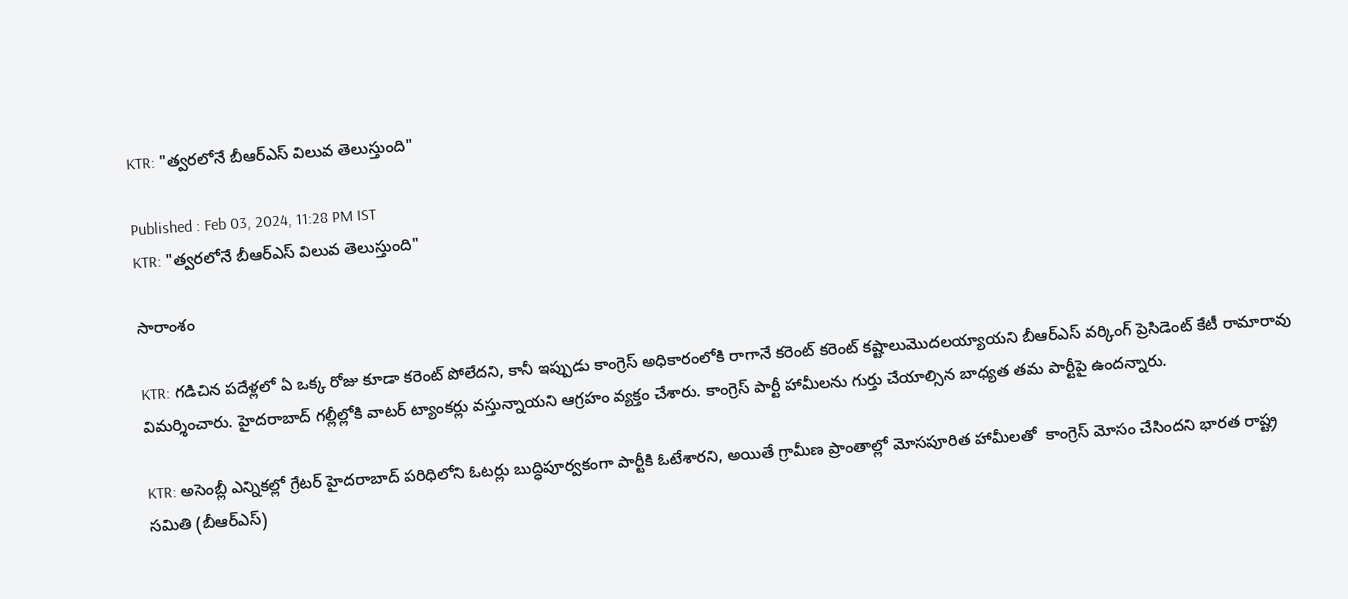KTR: "త్వరలోనే బీఆర్ఎస్ విలువ తెలుస్తుంది"

Published : Feb 03, 2024, 11:28 PM IST
KTR: "త్వరలోనే బీఆర్ఎస్ విలువ తెలుస్తుంది"

సారాంశం

KTR: గడిచిన పదేళ్లలో ఏ ఒక్క రోజు కూడా కరెంట్ పోలేదని, కానీ ఇప్పుడు కాంగ్రెస్ అధికారంలోకి రాగానే కరెంట్ కరెంట్ కష్టాలుమొదలయ్యాయని బీఆర్‌ఎస్‌ వర్కింగ్‌ ప్రెసిడెంట్‌ కేటీ రామారావు విమర్శించారు. హైదరాబాద్ గల్లీల్లోకి వాటర్ ట్యాంకర్లు వస్తున్నాయని ఆగ్రహం వ్యక్తం చేశారు. కాంగ్రెస్ పార్టీ హామీలను గుర్తు చేయాల్సిన బాధ్యత తమ పార్టీపై ఉందన్నారు.

KTR: అసెంబ్లీ ఎన్నికల్లో గ్రేటర్‌ హైదరాబాద్‌ పరిధిలోని ఓటర్లు బుద్ధిపూర్వకంగా పార్టీకి ఓటేశారని, అయితే గ్రామీణ ప్రాంతాల్లో మోసపూరిత హామీలతో  కాంగ్రెస్‌ మోసం చేసిందని భారత రాష్ట్ర సమితి (బీఆర్‌ఎస్‌)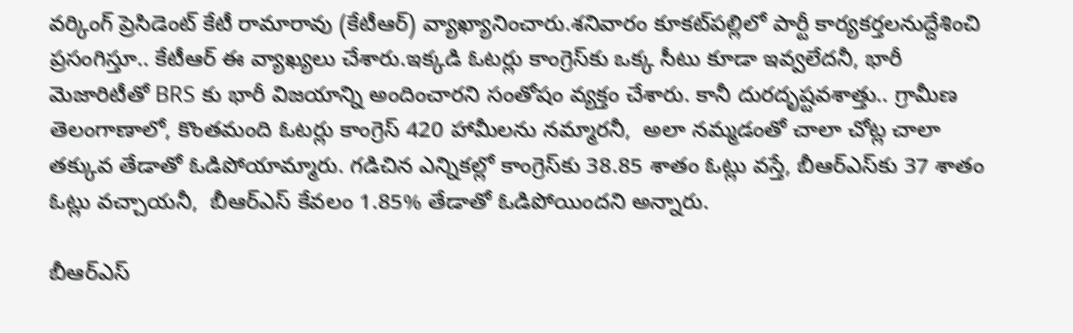వర్కింగ్‌ ప్రెసిడెంట్‌ కేటీ రామారావు (కేటీఆర్‌) వ్యాఖ్యానించారు.శనివారం కూకట్‌పల్లిలో పార్టీ కార్యకర్తలనుద్దేశించి ప్రసంగిస్తూ.. కేటీఆర్ ఈ వ్యాఖ్యలు చేశారు.ఇక్కడి ఓటర్లు కాంగ్రెస్‌కు ఒక్క సీటు కూడా ఇవ్వలేదనీ, భారీ మెజారిటీతో BRS కు భారీ విజయాన్ని అందించారని సంతోషం వ్యక్తం చేశారు. కానీ దురదృష్టవశాత్తు.. గ్రామీణ తెలంగాణాలో, కొంతమంది ఓటర్లు కాంగ్రెస్ 420 హామీలను నమ్మారనీ,  అలా నమ్మడంతో చాలా చోట్ల చాలా తక్కువ తేడాతో ఓడిపోయామ్మారు. గడిచిన ఎన్నికల్లో కాంగ్రెస్‌కు 38.85 శాతం ఓట్లు వస్తే, బీఆర్‌ఎస్‌కు 37 శాతం ఓట్లు వచ్చాయనీ,  బీఆర్ఎస్ కేవలం 1.85% తేడాతో ఓడిపోయిందని అన్నారు.

బీఆర్‌ఎస్‌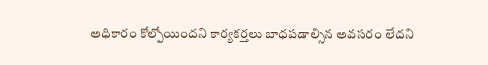అధికారం కోల్పోయిందని కార్యకర్తలు బాధపడాల్సిన అవసరం లేదని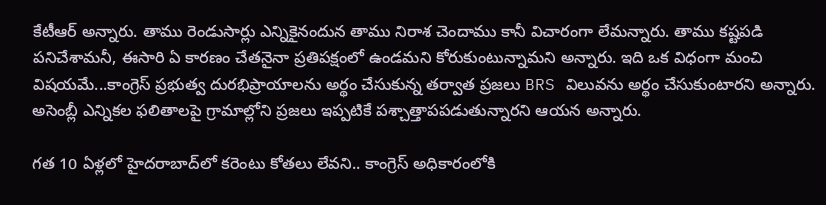కేటీఆర్‌ అన్నారు. తాము రెండుసార్లు ఎన్నికైనందున తాము నిరాశ చెందాము కానీ విచారంగా లేమన్నారు. తాము కష్టపడి పనిచేశామనీ, ఈసారి ఏ కారణం చేతనైనా ప్రతిపక్షంలో ఉండమని కోరుకుంటున్నామని అన్నారు. ఇది ఒక విధంగా మంచి విషయమే...కాంగ్రెస్ ప్రభుత్వ దురభిప్రాయాలను అర్థం చేసుకున్న తర్వాత ప్రజలు BRS విలువను అర్థం చేసుకుంటారని అన్నారు. అసెంబ్లీ ఎన్నికల ఫలితాలపై గ్రామాల్లోని ప్రజలు ఇప్పటికే పశ్చాత్తాపపడుతున్నారని ఆయన అన్నారు.

గత 10 ఏళ్లలో హైదరాబాద్‌లో కరెంటు కోతలు లేవని.. కాంగ్రెస్ అధికారంలోకి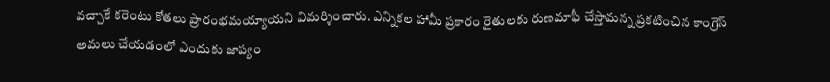వచ్చాకే కరెంటు కోతలు ప్రారంభమయ్యాయని విమర్శించారు. ఎన్నికల హామీ ప్రకారం రైతులకు రుణమాఫీ చేస్తామన్న ప్రకటించిన కాంగ్రెస్ అమలు చేయడంలో ఎందుకు జాప్యం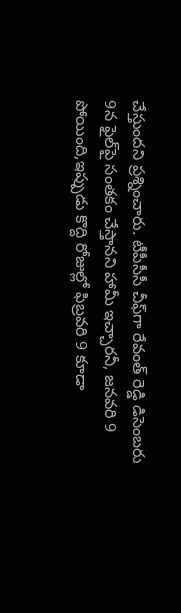చేస్తుందని ప్రశ్నించారు. టీపీసీసీ చీఫ్‌గా రేవంత్ రెడ్డి డిసెంబరు 9న ఫైల్‌పై సంతకం చేస్తానని హామీ ఇచ్చారనీ, జనవరి 9 పోయింది,ఇప్పుడు కొద్ది రోజుల్లో ఫిబ్రవరి 9 కూడా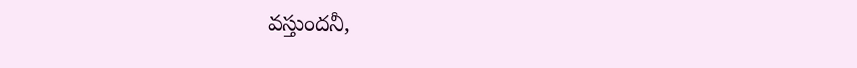వస్తుందనీ,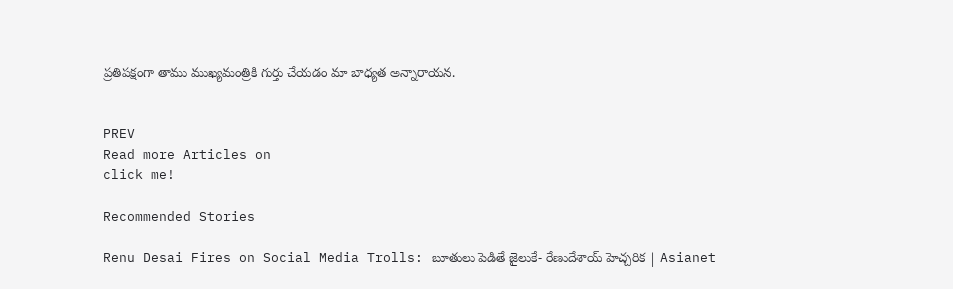ప్రతిపక్షంగా తాము ముఖ్యమంత్రికి గుర్తు చేయడం మా బాధ్యత అన్నారాయన.


PREV
Read more Articles on
click me!

Recommended Stories

Renu Desai Fires on Social Media Trolls: బూతులు పెడితే జైలుకే- రేణుదేశాయ్ హెచ్చరిక | Asianet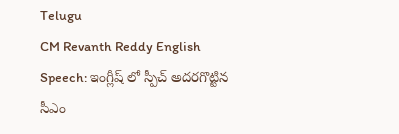Telugu
CM Revanth Reddy English Speech: ఇంగ్లీష్ లో స్పీచ్ అదరగొట్టిన సీఎం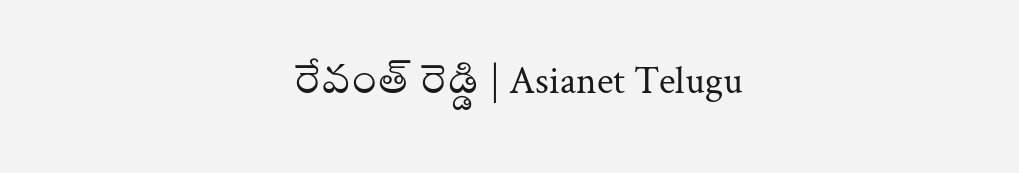రేవంత్ రెడ్డి | Asianet Telugu